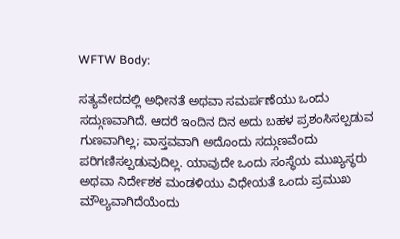WFTW Body:

ಸತ್ಯವೇದದಲ್ಲಿ ಅಧೀನತೆ ಅಥವಾ ಸಮರ್ಪಣೆಯು ಒಂದು ಸದ್ಗುಣವಾಗಿದೆ. ಆದರೆ ಇಂದಿನ ದಿನ ಅದು ಬಹಳ ಪ್ರಶಂಸಿಸಲ್ಪಡುವ ಗುಣವಾಗಿಲ್ಲ; ವಾಸ್ತವವಾಗಿ ಅದೊಂದು ಸದ್ಗುಣವೆಂದು ಪರಿಗಣಿಸಲ್ಪಡುವುದಿಲ್ಲ. ಯಾವುದೇ ಒಂದು ಸಂಸ್ಥೆಯ ಮುಖ್ಯಸ್ಥರು ಅಥವಾ ನಿರ್ದೇಶಕ ಮಂಡಳಿಯು ವಿಧೇಯತೆ ಒಂದು ಪ್ರಮುಖ ಮೌಲ್ಯವಾಗಿದೆಯೆಂದು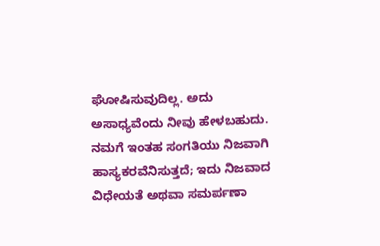ಘೋಷಿಸುವುದಿಲ್ಲ. ಅದು ಅಸಾಧ್ಯವೆಂದು ನೀವು ಹೇಳಬಹುದು. ನಮಗೆ ಇಂತಹ ಸಂಗತಿಯು ನಿಜವಾಗಿ ಹಾಸ್ಯಕರವೆನಿಸುತ್ತದೆ; ಇದು ನಿಜವಾದ ವಿಧೇಯತೆ ಅಥವಾ ಸಮರ್ಪಣಾ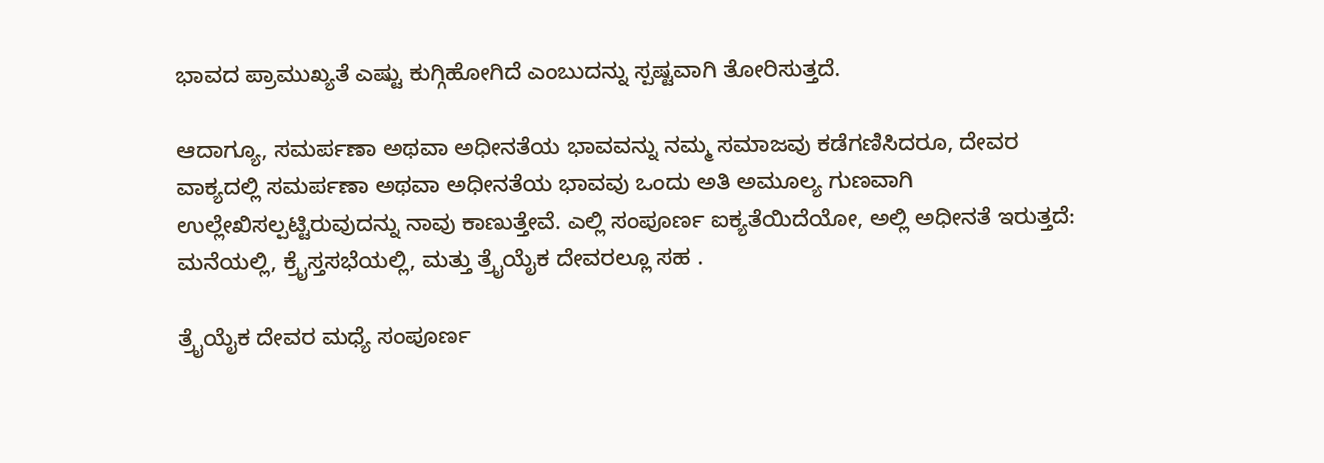ಭಾವದ ಪ್ರಾಮುಖ್ಯತೆ ಎಷ್ಟು ಕುಗ್ಗಿಹೋಗಿದೆ ಎಂಬುದನ್ನು ಸ್ಪಷ್ಟವಾಗಿ ತೋರಿಸುತ್ತದೆ.

ಆದಾಗ್ಯೂ, ಸಮರ್ಪಣಾ ಅಥವಾ ಅಧೀನತೆಯ ಭಾವವನ್ನು ನಮ್ಮ ಸಮಾಜವು ಕಡೆಗಣಿಸಿದರೂ, ದೇವರ ವಾಕ್ಯದಲ್ಲಿ ಸಮರ್ಪಣಾ ಅಥವಾ ಅಧೀನತೆಯ ಭಾವವು ಒಂದು ಅತಿ ಅಮೂಲ್ಯ ಗುಣವಾಗಿ ಉಲ್ಲೇಖಿಸಲ್ಪಟ್ಟಿರುವುದನ್ನು ನಾವು ಕಾಣುತ್ತೇವೆ. ಎಲ್ಲಿ ಸಂಪೂರ್ಣ ಐಕ್ಯತೆಯಿದೆಯೋ, ಅಲ್ಲಿ ಅಧೀನತೆ ಇರುತ್ತದೆ: ಮನೆಯಲ್ಲಿ, ಕ್ರೈಸ್ತಸಭೆಯಲ್ಲಿ, ಮತ್ತು ತ್ರೈಯೈಕ ದೇವರಲ್ಲೂ ಸಹ .

ತ್ರೈಯೈಕ ದೇವರ ಮಧ್ಯೆ ಸಂಪೂರ್ಣ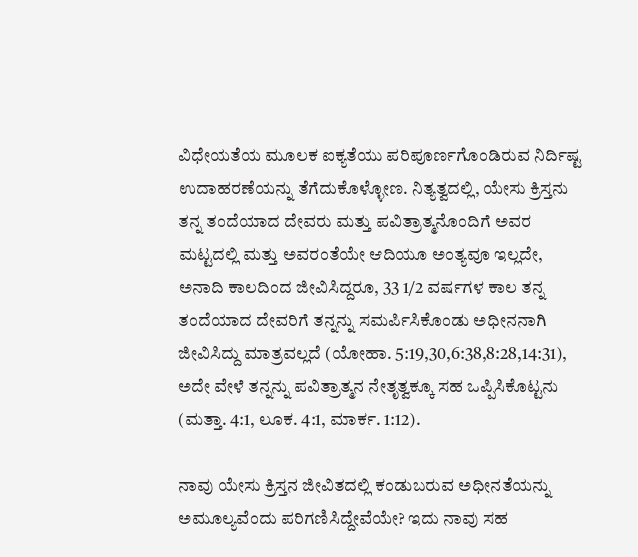ವಿಧೇಯತೆಯ ಮೂಲಕ ಐಕ್ಯತೆಯು ಪರಿಪೂರ್ಣಗೊಂಡಿರುವ ನಿರ್ದಿಷ್ಟ ಉದಾಹರಣೆಯನ್ನು ತೆಗೆದುಕೊಳ್ಳೋಣ. ನಿತ್ಯತ್ವದಲ್ಲಿ, ಯೇಸು ಕ್ರಿಸ್ತನು ತನ್ನ ತಂದೆಯಾದ ದೇವರು ಮತ್ತು ಪವಿತ್ರಾತ್ಮನೊಂದಿಗೆ ಅವರ ಮಟ್ಟದಲ್ಲಿ ಮತ್ತು ಅವರಂತೆಯೇ ಆದಿಯೂ ಅಂತ್ಯವೂ ಇಲ್ಲದೇ, ಅನಾದಿ ಕಾಲದಿಂದ ಜೀವಿಸಿದ್ದರೂ, 33 1/2 ವರ್ಷಗಳ ಕಾಲ ತನ್ನ ತಂದೆಯಾದ ದೇವರಿಗೆ ತನ್ನನ್ನು ಸಮರ್ಪಿಸಿಕೊಂಡು ಅಧೀನನಾಗಿ ಜೀವಿಸಿದ್ದು ಮಾತ್ರವಲ್ಲದೆ (ಯೋಹಾ. 5:19,30,6:38,8:28,14:31), ಅದೇ ವೇಳೆ ತನ್ನನ್ನು ಪವಿತ್ರಾತ್ಮನ ನೇತೃತ್ವಕ್ಕೂ ಸಹ ಒಪ್ಪಿಸಿಕೊಟ್ಟನು (ಮತ್ತಾ. 4:1, ಲೂಕ. 4:1, ಮಾರ್ಕ. 1:12).

ನಾವು ಯೇಸು ಕ್ರಿಸ್ತನ ಜೀವಿತದಲ್ಲಿ ಕಂಡುಬರುವ ಅಧೀನತೆಯನ್ನು ಅಮೂಲ್ಯವೆಂದು ಪರಿಗಣಿಸಿದ್ದೇವೆಯೇ? ಇದು ನಾವು ಸಹ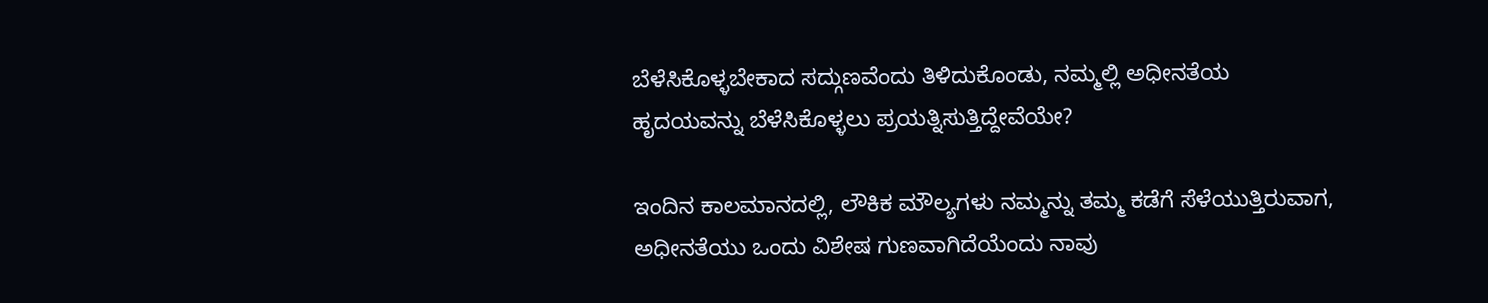ಬೆಳೆಸಿಕೊಳ್ಳಬೇಕಾದ ಸದ್ಗುಣವೆಂದು ತಿಳಿದುಕೊಂಡು, ನಮ್ಮಲ್ಲಿ ಅಧೀನತೆಯ ಹೃದಯವನ್ನು ಬೆಳೆಸಿಕೊಳ್ಳಲು ಪ್ರಯತ್ನಿಸುತ್ತಿದ್ದೇವೆಯೇ?

ಇಂದಿನ ಕಾಲಮಾನದಲ್ಲಿ, ಲೌಕಿಕ ಮೌಲ್ಯಗಳು ನಮ್ಮನ್ನು ತಮ್ಮ ಕಡೆಗೆ ಸೆಳೆಯುತ್ತಿರುವಾಗ, ಅಧೀನತೆಯು ಒಂದು ವಿಶೇಷ ಗುಣವಾಗಿದೆಯೆಂದು ನಾವು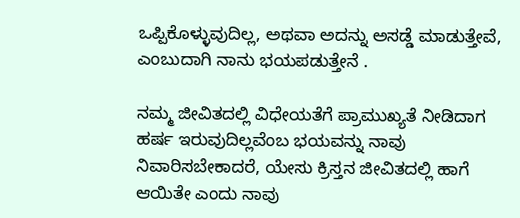ಒಪ್ಪಿಕೊಳ್ಳುವುದಿಲ್ಲ, ಅಥವಾ ಅದನ್ನು ಅಸಡ್ಡೆ ಮಾಡುತ್ತೇವೆ, ಎಂಬುದಾಗಿ ನಾನು ಭಯಪಡುತ್ತೇನೆ .

ನಮ್ಮ ಜೀವಿತದಲ್ಲಿ ವಿಧೇಯತೆಗೆ ಪ್ರಾಮುಖ್ಯತೆ ನೀಡಿದಾಗ ಹರ್ಷ ಇರುವುದಿಲ್ಲವೆಂಬ ಭಯವನ್ನು ನಾವು ನಿವಾರಿಸಬೇಕಾದರೆ, ಯೇಸು ಕ್ರಿಸ್ತನ ಜೀವಿತದಲ್ಲಿ ಹಾಗೆ ಆಯಿತೇ ಎಂದು ನಾವು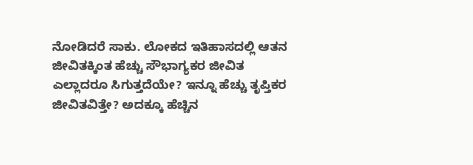ನೋಡಿದರೆ ಸಾಕು. ಲೋಕದ ಇತಿಹಾಸದಲ್ಲಿ ಆತನ ಜೀವಿತಕ್ಕಿಂತ ಹೆಚ್ಚು ಸೌಭಾಗ್ಯಕರ ಜೀವಿತ ಎಲ್ಲಾದರೂ ಸಿಗುತ್ತದೆಯೇ? ಇನ್ನೂ ಹೆಚ್ಚು ತೃಪ್ತಿಕರ ಜೀವಿತವಿತ್ತೇ? ಅದಕ್ಕೂ ಹೆಚ್ಚಿನ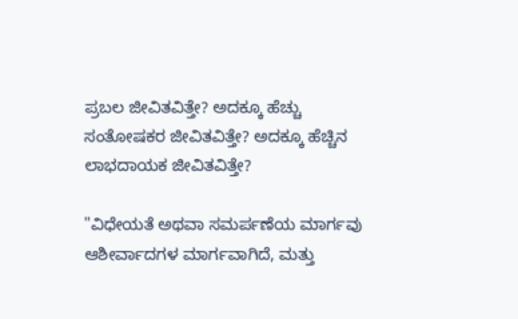ಪ್ರಬಲ ಜೀವಿತವಿತ್ತೇ? ಅದಕ್ಕೂ ಹೆಚ್ಚು ಸಂತೋಷಕರ ಜೀವಿತವಿತ್ತೇ? ಅದಕ್ಕೂ ಹೆಚ್ಚಿನ ಲಾಭದಾಯಕ ಜೀವಿತವಿತ್ತೇ?

"ವಿಧೇಯತೆ ಅಥವಾ ಸಮರ್ಪಣೆಯ ಮಾರ್ಗವು ಆಶೀರ್ವಾದಗಳ ಮಾರ್ಗವಾಗಿದೆ, ಮತ್ತು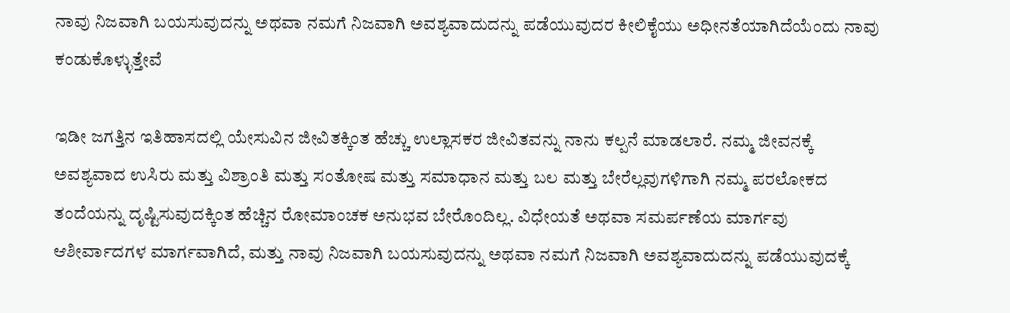ನಾವು ನಿಜವಾಗಿ ಬಯಸುವುದನ್ನು ಅಥವಾ ನಮಗೆ ನಿಜವಾಗಿ ಅವಶ್ಯವಾದುದನ್ನು ಪಡೆಯುವುದರ ಕೀಲಿಕೈಯು ಅಧೀನತೆಯಾಗಿದೆಯೆಂದು ನಾವು ಕಂಡುಕೊಳ್ಳುತ್ತೇವೆ

ಇಡೀ ಜಗತ್ತಿನ ಇತಿಹಾಸದಲ್ಲಿ ಯೇಸುವಿನ ಜೀವಿತಕ್ಕಿಂತ ಹೆಚ್ಚು ಉಲ್ಲಾಸಕರ ಜೀವಿತವನ್ನು ನಾನು ಕಲ್ಪನೆ ಮಾಡಲಾರೆ. ನಮ್ಮ ಜೀವನಕ್ಕೆ ಅವಶ್ಯವಾದ ಉಸಿರು ಮತ್ತು ವಿಶ್ರಾಂತಿ ಮತ್ತು ಸಂತೋಷ ಮತ್ತು ಸಮಾಧಾನ ಮತ್ತು ಬಲ ಮತ್ತು ಬೇರೆಲ್ಲವುಗಳಿಗಾಗಿ ನಮ್ಮ ಪರಲೋಕದ ತಂದೆಯನ್ನು ದೃಷ್ಟಿಸುವುದಕ್ಕಿಂತ ಹೆಚ್ಚಿನ ರೋಮಾಂಚಕ ಅನುಭವ ಬೇರೊಂದಿಲ್ಲ. ವಿಧೇಯತೆ ಅಥವಾ ಸಮರ್ಪಣೆಯ ಮಾರ್ಗವು ಆಶೀರ್ವಾದಗಳ ಮಾರ್ಗವಾಗಿದೆ, ಮತ್ತು ನಾವು ನಿಜವಾಗಿ ಬಯಸುವುದನ್ನು ಅಥವಾ ನಮಗೆ ನಿಜವಾಗಿ ಅವಶ್ಯವಾದುದನ್ನು ಪಡೆಯುವುದಕ್ಕೆ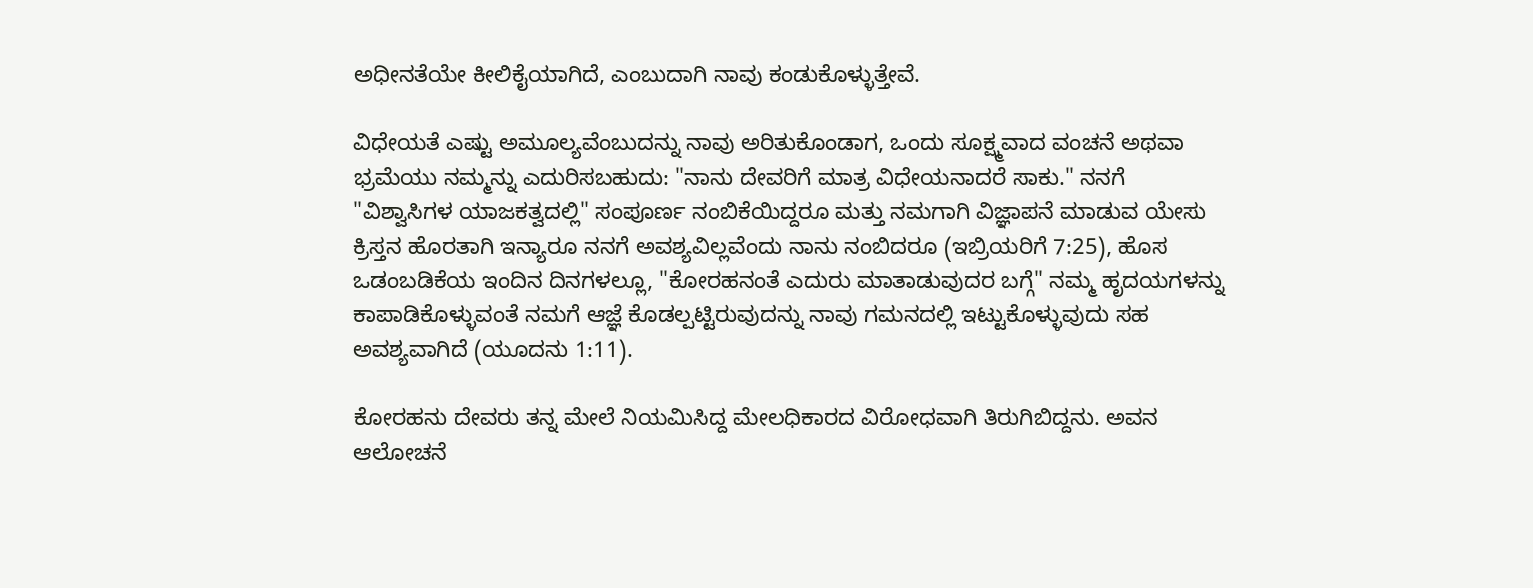ಅಧೀನತೆಯೇ ಕೀಲಿಕೈಯಾಗಿದೆ, ಎಂಬುದಾಗಿ ನಾವು ಕಂಡುಕೊಳ್ಳುತ್ತೇವೆ.

ವಿಧೇಯತೆ ಎಷ್ಟು ಅಮೂಲ್ಯವೆಂಬುದನ್ನು ನಾವು ಅರಿತುಕೊಂಡಾಗ, ಒಂದು ಸೂಕ್ಷ್ಮವಾದ ವಂಚನೆ ಅಥವಾ ಭ್ರಮೆಯು ನಮ್ಮನ್ನು ಎದುರಿಸಬಹುದು: "ನಾನು ದೇವರಿಗೆ ಮಾತ್ರ ವಿಧೇಯನಾದರೆ ಸಾಕು." ನನಗೆ "ವಿಶ್ವಾಸಿಗಳ ಯಾಜಕತ್ವದಲ್ಲಿ" ಸಂಪೂರ್ಣ ನಂಬಿಕೆಯಿದ್ದರೂ ಮತ್ತು ನಮಗಾಗಿ ವಿಜ್ಞಾಪನೆ ಮಾಡುವ ಯೇಸು ಕ್ರಿಸ್ತನ ಹೊರತಾಗಿ ಇನ್ಯಾರೂ ನನಗೆ ಅವಶ್ಯವಿಲ್ಲವೆಂದು ನಾನು ನಂಬಿದರೂ (ಇಬ್ರಿಯರಿಗೆ 7:25), ಹೊಸ ಒಡಂಬಡಿಕೆಯ ಇಂದಿನ ದಿನಗಳಲ್ಲೂ, "ಕೋರಹನಂತೆ ಎದುರು ಮಾತಾಡುವುದರ ಬಗ್ಗೆ" ನಮ್ಮ ಹೃದಯಗಳನ್ನು ಕಾಪಾಡಿಕೊಳ್ಳುವಂತೆ ನಮಗೆ ಆಜ್ಞೆ ಕೊಡಲ್ಪಟ್ಟಿರುವುದನ್ನು ನಾವು ಗಮನದಲ್ಲಿ ಇಟ್ಟುಕೊಳ್ಳುವುದು ಸಹ ಅವಶ್ಯವಾಗಿದೆ (ಯೂದನು 1:11).

ಕೋರಹನು ದೇವರು ತನ್ನ ಮೇಲೆ ನಿಯಮಿಸಿದ್ದ ಮೇಲಧಿಕಾರದ ವಿರೋಧವಾಗಿ ತಿರುಗಿಬಿದ್ದನು. ಅವನ ಆಲೋಚನೆ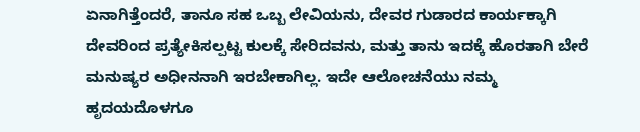ಏನಾಗಿತ್ತೆಂದರೆ, ತಾನೂ ಸಹ ಒಬ್ಬ ಲೇವಿಯನು, ದೇವರ ಗುಡಾರದ ಕಾರ್ಯಕ್ಕಾಗಿ ದೇವರಿಂದ ಪ್ರತ್ಯೇಕಿಸಲ್ಪಟ್ಟ ಕುಲಕ್ಕೆ ಸೇರಿದವನು, ಮತ್ತು ತಾನು ಇದಕ್ಕೆ ಹೊರತಾಗಿ ಬೇರೆ ಮನುಷ್ಯರ ಅಧೀನನಾಗಿ ಇರಬೇಕಾಗಿಲ್ಲ. ಇದೇ ಆಲೋಚನೆಯು ನಮ್ಮ ಹೃದಯದೊಳಗೂ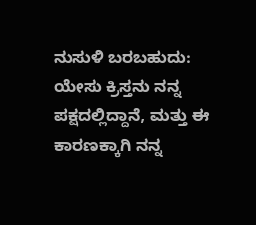ನುಸುಳಿ ಬರಬಹುದು: ಯೇಸು ಕ್ರಿಸ್ತನು ನನ್ನ ಪಕ್ಷದಲ್ಲಿದ್ದಾನೆ, ಮತ್ತು ಈ ಕಾರಣಕ್ಕಾಗಿ ನನ್ನ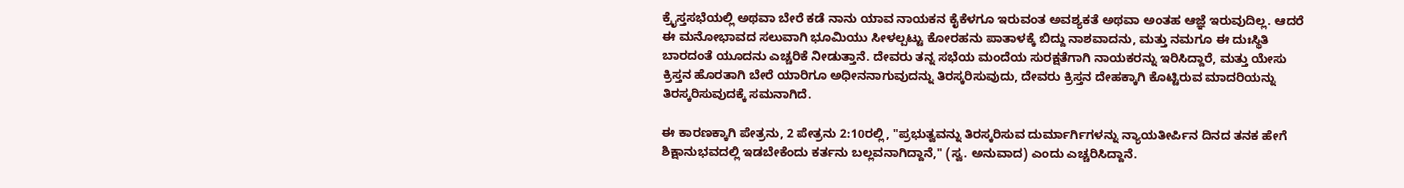ಕ್ರೈಸ್ತಸಭೆಯಲ್ಲಿ ಅಥವಾ ಬೇರೆ ಕಡೆ ನಾನು ಯಾವ ನಾಯಕನ ಕೈಕೆಳಗೂ ಇರುವಂತ ಅವಶ್ಯಕತೆ ಅಥವಾ ಅಂತಹ ಆಜ್ಞೆ ಇರುವುದಿಲ್ಲ. ಆದರೆ ಈ ಮನೋಭಾವದ ಸಲುವಾಗಿ ಭೂಮಿಯು ಸೀಳಲ್ಪಟ್ಟು ಕೋರಹನು ಪಾತಾಳಕ್ಕೆ ಬಿದ್ದು ನಾಶವಾದನು, ಮತ್ತು ನಮಗೂ ಈ ದುಃಸ್ಥಿತಿ ಬಾರದಂತೆ ಯೂದನು ಎಚ್ಚರಿಕೆ ನೀಡುತ್ತಾನೆ. ದೇವರು ತನ್ನ ಸಭೆಯ ಮಂದೆಯ ಸುರಕ್ಷತೆಗಾಗಿ ನಾಯಕರನ್ನು ಇರಿಸಿದ್ದಾರೆ, ಮತ್ತು ಯೇಸು ಕ್ರಿಸ್ತನ ಹೊರತಾಗಿ ಬೇರೆ ಯಾರಿಗೂ ಅಧೀನನಾಗುವುದನ್ನು ತಿರಸ್ಕರಿಸುವುದು, ದೇವರು ಕ್ರಿಸ್ತನ ದೇಹಕ್ಕಾಗಿ ಕೊಟ್ಟಿರುವ ಮಾದರಿಯನ್ನು ತಿರಸ್ಕರಿಸುವುದಕ್ಕೆ ಸಮನಾಗಿದೆ.

ಈ ಕಾರಣಕ್ಕಾಗಿ ಪೇತ್ರನು, 2 ಪೇತ್ರನು 2:10ರಲ್ಲಿ, "ಪ್ರಭುತ್ವವನ್ನು ತಿರಸ್ಕರಿಸುವ ದುರ್ಮಾರ್ಗಿಗಳನ್ನು ನ್ಯಾಯತೀರ್ಪಿನ ದಿನದ ತನಕ ಹೇಗೆ ಶಿಕ್ಷಾನುಭವದಲ್ಲಿ ಇಡಬೇಕೆಂದು ಕರ್ತನು ಬಲ್ಲವನಾಗಿದ್ದಾನೆ," (ಸ್ವ. ಅನುವಾದ) ಎಂದು ಎಚ್ಚರಿಸಿದ್ದಾನೆ.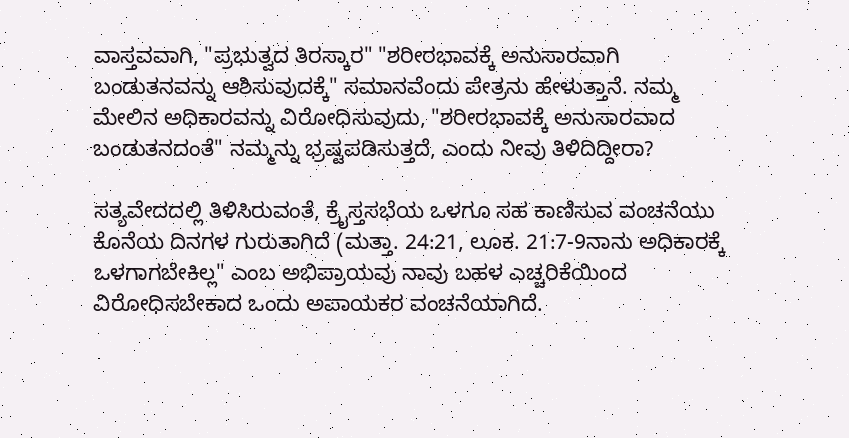ವಾಸ್ತವವಾಗಿ, "ಪ್ರಭುತ್ವದ ತಿರಸ್ಕಾರ" "ಶರೀರಭಾವಕ್ಕೆ ಅನುಸಾರವಾಗಿ ಬಂಡುತನವನ್ನು ಆಶಿಸುವುದಕ್ಕೆ" ಸಮಾನವೆಂದು ಪೇತ್ರನು ಹೇಳುತ್ತಾನೆ. ನಮ್ಮ ಮೇಲಿನ ಅಧಿಕಾರವನ್ನು ವಿರೋಧಿಸುವುದು, "ಶರೀರಭಾವಕ್ಕೆ ಅನುಸಾರವಾದ ಬಂಡುತನದಂತೆ" ನಮ್ಮನ್ನು ಭ್ರಷ್ಟಪಡಿಸುತ್ತದೆ, ಎಂದು ನೀವು ತಿಳಿದಿದ್ದೀರಾ?

ಸತ್ಯವೇದದಲ್ಲಿ ತಿಳಿಸಿರುವಂತೆ, ಕ್ರೈಸ್ತಸಭೆಯ ಒಳಗೂ ಸಹ ಕಾಣಿಸುವ ವಂಚನೆಯು ಕೊನೆಯ ದಿನಗಳ ಗುರುತಾಗಿದೆ (ಮತ್ತಾ. 24:21, ಲೂಕ. 21:7-9ನಾನು ಅಧಿಕಾರಕ್ಕೆ ಒಳಗಾಗಬೇಕಿಲ್ಲ" ಎಂಬ ಅಭಿಪ್ರಾಯವು ನಾವು ಬಹಳ ಎಚ್ಚರಿಕೆಯಿಂದ ವಿರೋಧಿಸಬೇಕಾದ ಒಂದು ಅಪಾಯಕರ ವಂಚನೆಯಾಗಿದೆ.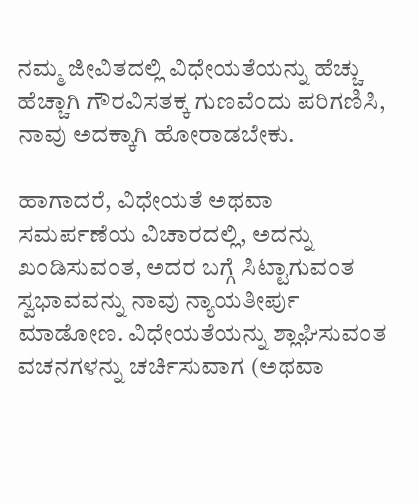ನಮ್ಮ ಜೀವಿತದಲ್ಲಿ ವಿಧೇಯತೆಯನ್ನು ಹೆಚ್ಚು ಹೆಚ್ಚಾಗಿ ಗೌರವಿಸತಕ್ಕ ಗುಣವೆಂದು ಪರಿಗಣಿಸಿ, ನಾವು ಅದಕ್ಕಾಗಿ ಹೋರಾಡಬೇಕು.

ಹಾಗಾದರೆ, ವಿಧೇಯತೆ ಅಥವಾ ಸಮರ್ಪಣೆಯ ವಿಚಾರದಲ್ಲಿ, ಅದನ್ನು ಖಂಡಿಸುವಂತ, ಅದರ ಬಗ್ಗೆ ಸಿಟ್ಟಾಗುವಂತ ಸ್ವಭಾವವನ್ನು ನಾವು ನ್ಯಾಯತೀರ್ಪು ಮಾಡೋಣ. ವಿಧೇಯತೆಯನ್ನು ಶ್ಲಾಘಿಸುವಂತ ವಚನಗಳನ್ನು ಚರ್ಚಿಸುವಾಗ (ಅಥವಾ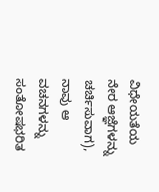ವಿಧೇಯತೆಯ ನೇರ ಆಜ್ಞೆಗಳನ್ನು ಚರ್ಚಿಸುವಾಗ), ನಾವು ಆ ವಚನಗಳನ್ನು ಸಂತೋಷಭರಿತ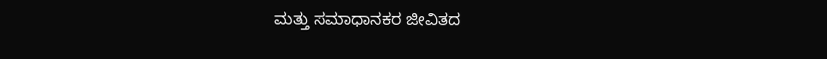ಮತ್ತು ಸಮಾಧಾನಕರ ಜೀವಿತದ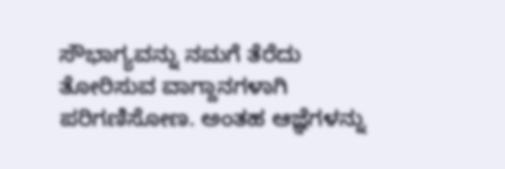ಸೌಭಾಗ್ಯವನ್ನು ನಮಗೆ ತೆರೆದು ತೋರಿಸುವ ವಾಗ್ದಾನಗಳಾಗಿ ಪರಿಗಣಿಸೋಣ. ಅಂತಹ ಆಜ್ಞೆಗಳನ್ನು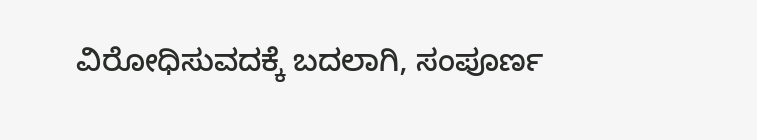ವಿರೋಧಿಸುವದಕ್ಕೆ ಬದಲಾಗಿ, ಸಂಪೂರ್ಣ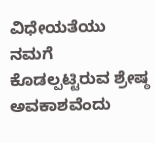ವಿಧೇಯತೆಯು ನಮಗೆ ಕೊಡಲ್ಪಟ್ಟಿರುವ ಶ್ರೇಷ್ಠ ಅವಕಾಶವೆಂದು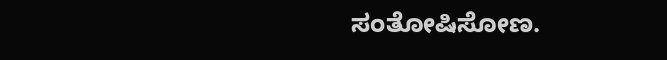ಸಂತೋಷಿಸೋಣ.